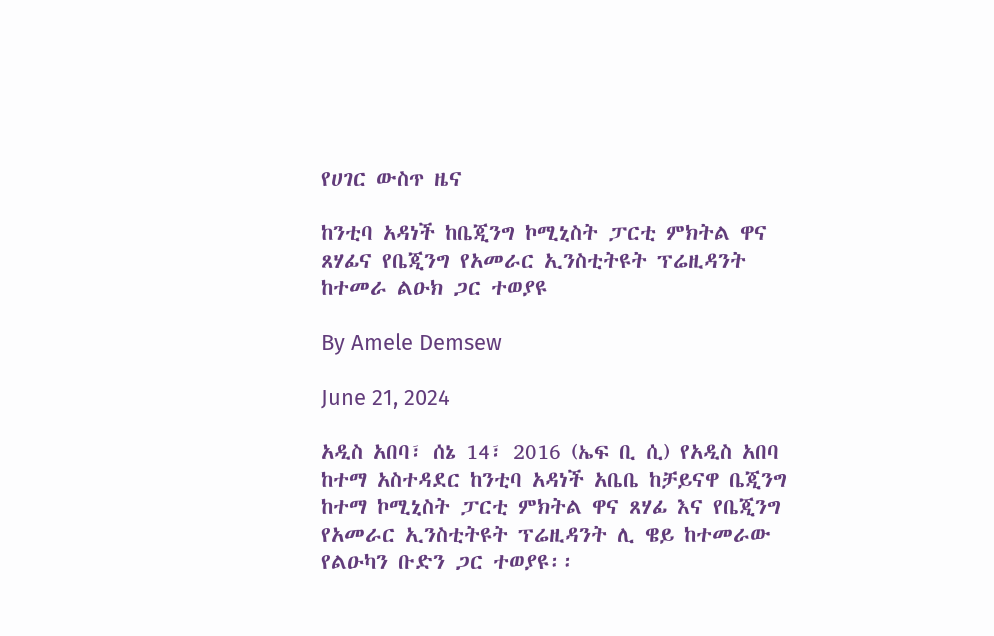የሀገር ውስጥ ዜና

ከንቲባ አዳነች ከቤጂንግ ኮሚኒስት ፓርቲ ምክትል ዋና ጸሃፊና የቤጂንግ የአመራር ኢንስቲትዩት ፕሬዚዳንት ከተመራ ልዑክ ጋር ተወያዩ

By Amele Demsew

June 21, 2024

አዲስ አበባ፣ ሰኔ 14፣ 2016 (ኤፍ ቢ ሲ) የአዲስ አበባ ከተማ አስተዳደር ከንቲባ አዳነች አቤቤ ከቻይናዋ ቤጂንግ ከተማ ኮሚኒስት ፓርቲ ምክትል ዋና ጸሃፊ እና የቤጂንግ የአመራር ኢንስቲትዩት ፕሬዚዳንት ሊ ዌይ ከተመራው የልዑካን ቡድን ጋር ተወያዩ፡፡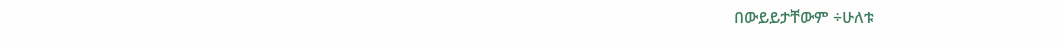በውይይታቸውም ÷ሁለቱ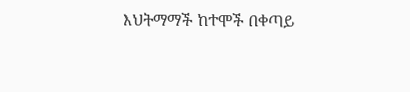እህትማማች ከተሞች በቀጣይ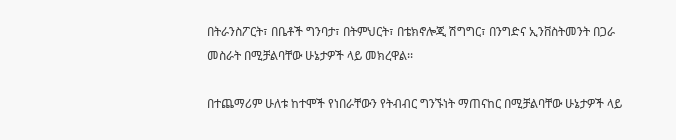በትራንስፖርት፣ በቤቶች ግንባታ፣ በትምህርት፣ በቴክኖሎጂ ሽግግር፣ በንግድና ኢንቨስትመንት በጋራ መስራት በሚቻልባቸው ሁኔታዎች ላይ መክረዋል፡፡

በተጨማሪም ሁለቱ ከተሞች የነበራቸውን የትብብር ግንኙነት ማጠናከር በሚቻልባቸው ሁኔታዎች ላይ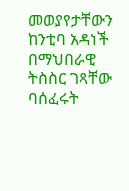መወያየታቸውን ከንቲባ አዳነች በማህበራዊ ትስስር ገጻቸው ባሰፈሩት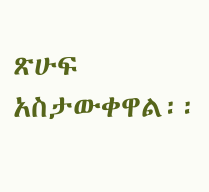ጽሁፍ አስታውቀዋል፡፡